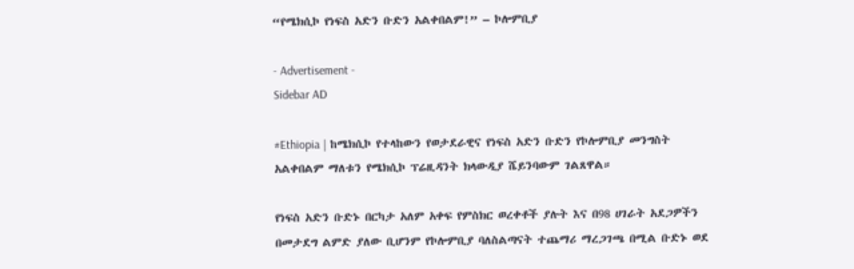“የሜክሲኮ የነፍስ አድን ቡድን አልቀበልም!” – ኮሎምቢያ

- Advertisement -
Sidebar AD

#Ethiopia | ከሜክሲኮ የተላከውን የወታደራዊና የነፍስ አድን ቡድን የኮሎምቢያ መንግስት አልቀበልም ማለቱን የሜክሲኮ ፕሬዚዳንት ክላውዲያ ሼይንባውም ገልጸዋል።

የነፍስ አድን ቡድኑ በርካታ አለም አቀፍ የምስክር ወረቀቶች ያሉት እና በ98 ሀገራት አደጋዎችን በመታደግ ልምድ ያለው ቢሆንም የኮሎምቢያ ባለስልጣናት ተጨማሪ ማረጋገጫ በሚል ቡድኑ ወደ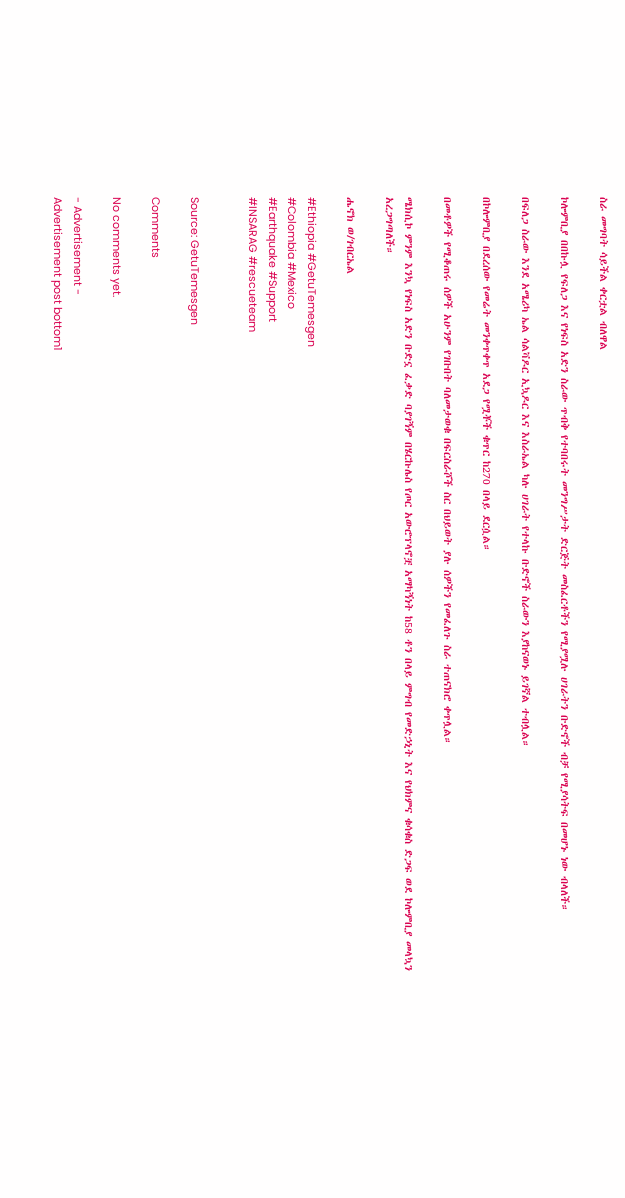ስራ መግባት ሳይችል ቀርቷል ብለዋል

ኮሎምቢያ በበኩሏ የፍለጋ እና የነፍስ አድን ስራው ጥብቅ የተባበሩት መንግሥታት ድርጅት መስፈርቶችን የሚያሟሉ ሀገራትን ቡድኖች ብቻ የሚያሳትፍ በመሆኑ ነው ብላለች።

በፍለጋ ስራው እንደ አሜሪካ ኤል ሳልቫዶር ኢኳዶር እና እስራኤል ካሉ ሀገራት የተላኩ ቡድኖች ስራውን እያከናወኑ ይገኛል ተብሏል።

በኮሎምቢያ በደረሰው የመሬት መንቀጥቀጥ አደጋ የሟቾች ቁጥር ከ270 በላይ ደርሷል።

በመቶዎች የሚቆጠሩ ሰዎች አሁንም የገቡበት ባለመታወቁ በፍርስራሾች ስር በህይወት ያሉ ሰዎችን የመፈለጉ ስራ ተጠናክሮ ቀጥሏል።

ሜክሲኮ ምንም እንኳ የነፍስ አድን ቡድኗ ፈቃድ ባያገኝም በሄርኩሌስ የጦር አውሮፕላኖቿ አማካኝነት ከ58 ቶን በላይ ምግብ የመድኃኒት እና የህክምና ቁሳቁስ ድጋፍ ወደ ኮሎምቢያ መላኳን አረጋግጣለች።

ሔኖክ ወ/ገብርኤል

#Ethiopia #GetuTemesgen
#Colombia #Mexico
#Earthquake #Support
#INSARAG #rescueteam


Source: GetuTemesgen

Comments

No comments yet.

- Advertisement -
Advertisement post bottom1